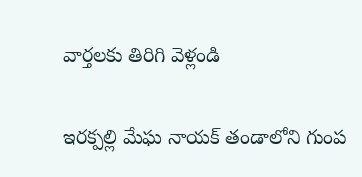వార్తలకు తిరిగి వెళ్లండి

ఇరక్పల్లి మేఘ నాయక్ తండాలోని గుంప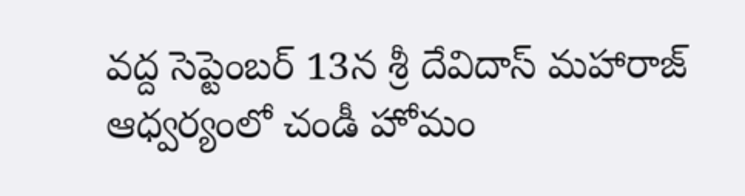వద్ద సెప్టెంబర్ 13న శ్రీ దేవిదాస్ మహారాజ్ ఆధ్వర్యంలో చండీ హోమం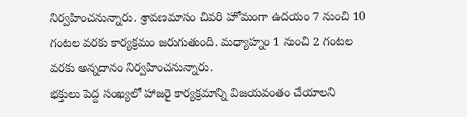నిర్వహించనున్నారు. శ్రావణమాసం చివరి హోమంగా ఉదయం 7 నుంచి 10 గంటల వరకు కార్యక్రమం జరుగుతుంది. మధ్యాహ్నం 1 నుంచి 2 గంటల వరకు అన్నదానం నిర్వహించనున్నారు.
భక్తులు పెద్ద సంఖ్యలో హాజరై కార్యక్రమాన్ని విజయవంతం చేయాలని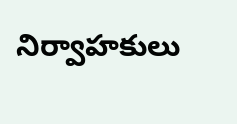నిర్వాహకులు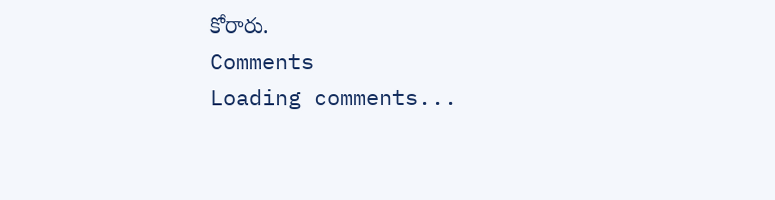కోరారు.
Comments
Loading comments...